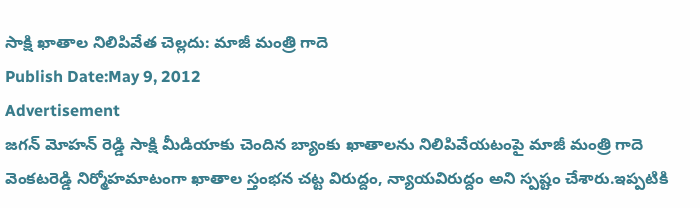సాక్షి ఖాతాల నిలిపివేత చెల్లదు: మాజీ మంత్రి గాదె
Publish Date:May 9, 2012
Advertisement
జగన్ మోహన్ రెడ్డి సాక్షి మీడియాకు చెందిన బ్యాంకు ఖాతాలను నిలిపివేయటంపై మాజీ మంత్రి గాదె వెంకటరెడ్డి నిర్మోహమాటంగా ఖాతాల స్తంభన చట్ట విరుద్దం, న్యాయవిరుద్దం అని స్పష్టం చేశారు.ఇప్పటికి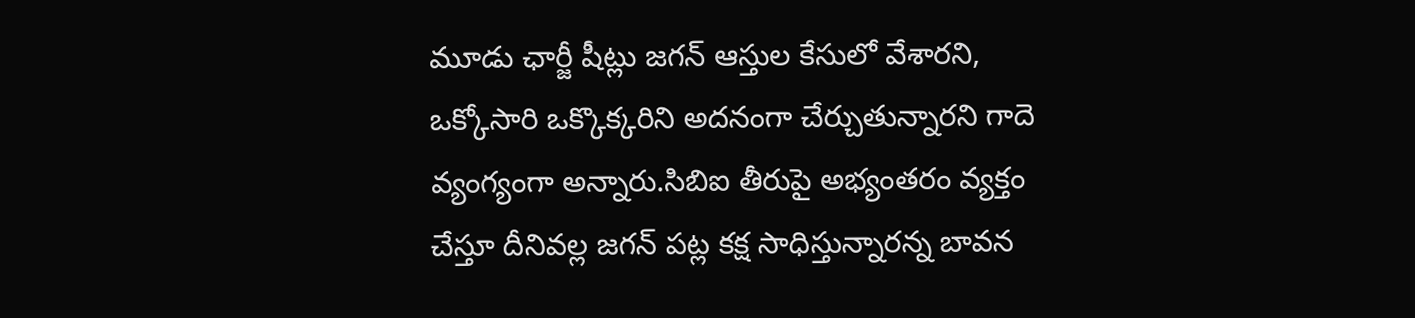మూడు ఛార్జీ షీట్లు జగన్ ఆస్తుల కేసులో వేశారని, ఒక్కోసారి ఒక్కొక్కరిని అదనంగా చేర్చుతున్నారని గాదె వ్యంగ్యంగా అన్నారు.సిబిఐ తీరుపై అభ్యంతరం వ్యక్తం చేస్తూ దీనివల్ల జగన్ పట్ల కక్ష సాధిస్తున్నారన్న బావన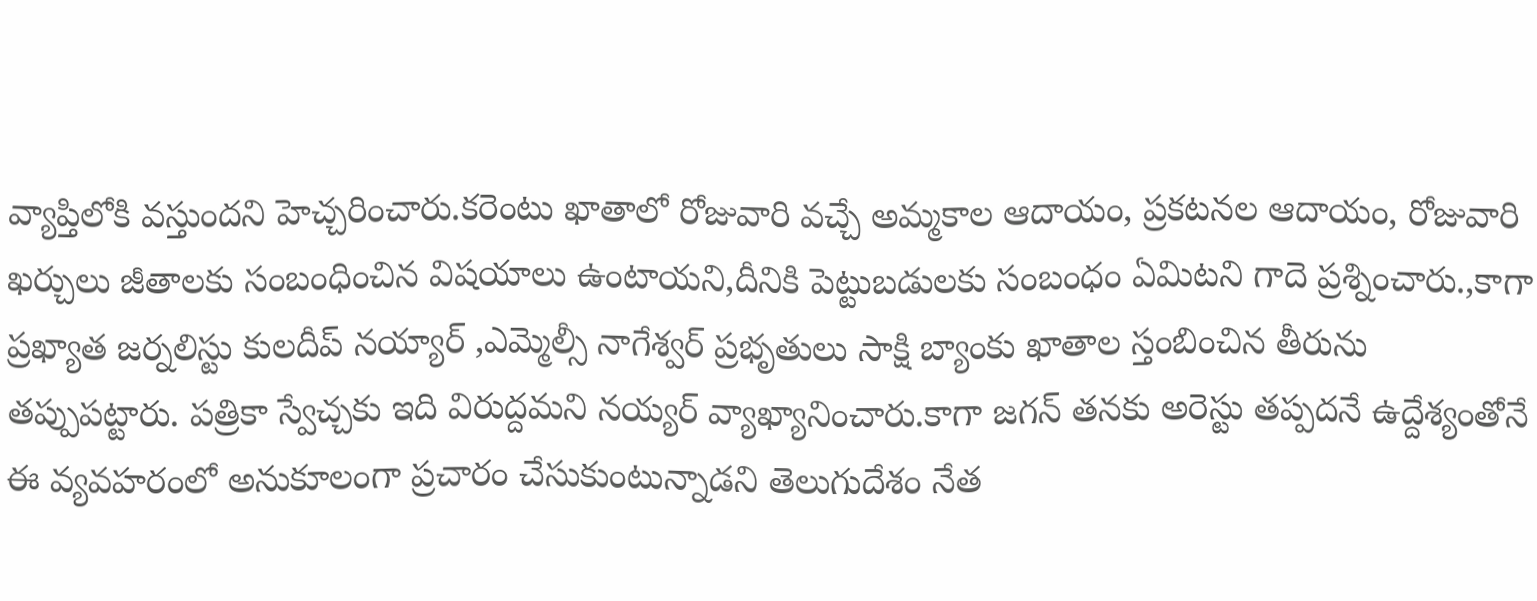వ్యాప్తిలోకి వస్తుందని హెచ్చరించారు.కరెంటు ఖాతాలో రోజువారి వచ్చే అమ్మకాల ఆదాయం, ప్రకటనల ఆదాయం, రోజువారి ఖర్చులు జీతాలకు సంబంధించిన విషయాలు ఉంటాయని,దీనికి పెట్టుబడులకు సంబంధం ఏమిటని గాదె ప్రశ్నించారు.,కాగా ప్రఖ్యాత జర్నలిస్టు కులదీప్ నయ్యార్ ,ఎమ్మెల్సీ నాగేశ్వర్ ప్రభృతులు సాక్షి బ్యాంకు ఖాతాల స్తంబించిన తీరును తప్పుపట్టారు. పత్రికా స్వేచ్చకు ఇది విరుద్దమని నయ్యర్ వ్యాఖ్యానించారు.కాగా జగన్ తనకు అరెస్టు తప్పదనే ఉద్దేశ్యంతోనే ఈ వ్యవహరంలో అనుకూలంగా ప్రచారం చేసుకుంటున్నాడని తెలుగుదేశం నేత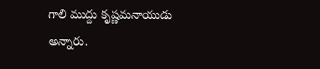గాలి ముద్దు కృష్ణమనాయుడు అన్నారు.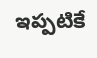ఇప్పటికే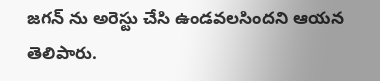జగన్ ను అరెస్టు చేసి ఉండవలసిందని ఆయన తెలిపారు.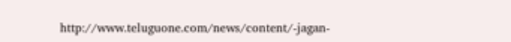http://www.teluguone.com/news/content/-jagan-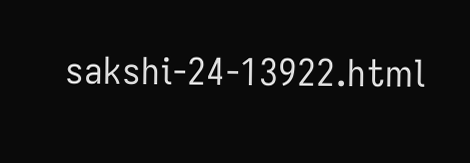sakshi-24-13922.html